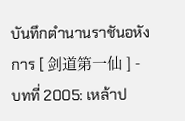บันทึกตำนานราชันอหังการ [ 剑道第一仙 ] - บทที่ 2005: เหล้าป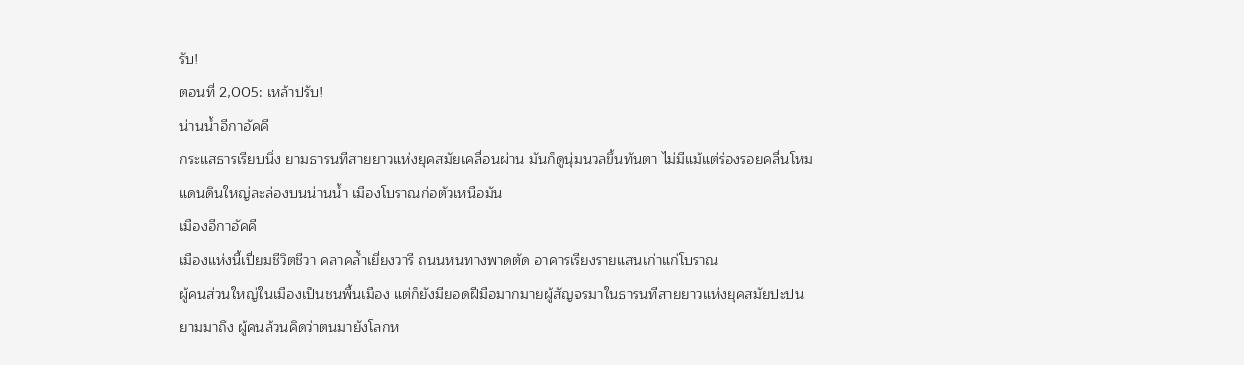รับ!
ตอนที่ 2,005: เหล้าปรับ!
น่านน้ำอีกาอัคคี
กระแสธารเรียบนิ่ง ยามธารนทีสายยาวแห่งยุคสมัยเคลื่อนผ่าน มันก็ดูนุ่มนวลขึ้นทันตา ไม่มีแม้แต่ร่องรอยคลื่นโหม
แดนดินใหญ่ละล่องบนน่านน้ำ เมืองโบราณก่อตัวเหนือมัน
เมืองอีกาอัคคี
เมืองแห่งนี้เปี่ยมชีวิตชีวา คลาคล้ำเยี่ยงวารี ถนนหนทางพาดตัด อาคารเรียงรายแสนเก่าแก่โบราณ
ผู้คนส่วนใหญ่ในเมืองเป็นชนพื้นเมือง แต่ก็ยังมียอดฝีมือมากมายผู้สัญจรมาในธารนทีสายยาวแห่งยุคสมัยปะปน
ยามมาถึง ผู้คนล้วนคิดว่าตนมายังโลกห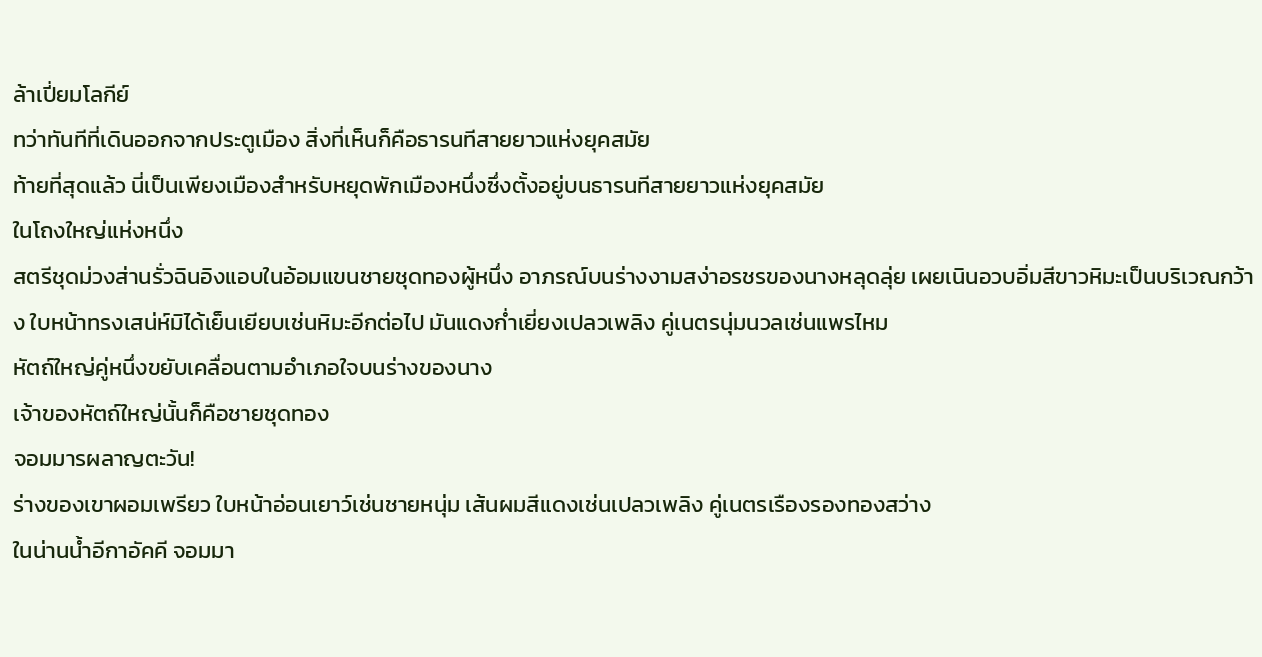ล้าเปี่ยมโลกีย์
ทว่าทันทีที่เดินออกจากประตูเมือง สิ่งที่เห็นก็คือธารนทีสายยาวแห่งยุคสมัย
ท้ายที่สุดแล้ว นี่เป็นเพียงเมืองสำหรับหยุดพักเมืองหนึ่งซึ่งตั้งอยู่บนธารนทีสายยาวแห่งยุคสมัย
ในโถงใหญ่แห่งหนึ่ง
สตรีชุดม่วงส่านรั่วฉินอิงแอบในอ้อมแขนชายชุดทองผู้หนึ่ง อาภรณ์บนร่างงามสง่าอรชรของนางหลุดลุ่ย เผยเนินอวบอิ่มสีขาวหิมะเป็นบริเวณกว้าง ใบหน้าทรงเสน่ห์มิได้เย็นเยียบเช่นหิมะอีกต่อไป มันแดงก่ำเยี่ยงเปลวเพลิง คู่เนตรนุ่มนวลเช่นแพรไหม
หัตถ์ใหญ่คู่หนึ่งขยับเคลื่อนตามอำเภอใจบนร่างของนาง
เจ้าของหัตถ์ใหญ่นั้นก็คือชายชุดทอง
จอมมารผลาญตะวัน!
ร่างของเขาผอมเพรียว ใบหน้าอ่อนเยาว์เช่นชายหนุ่ม เส้นผมสีแดงเช่นเปลวเพลิง คู่เนตรเรืองรองทองสว่าง
ในน่านน้ำอีกาอัคคี จอมมา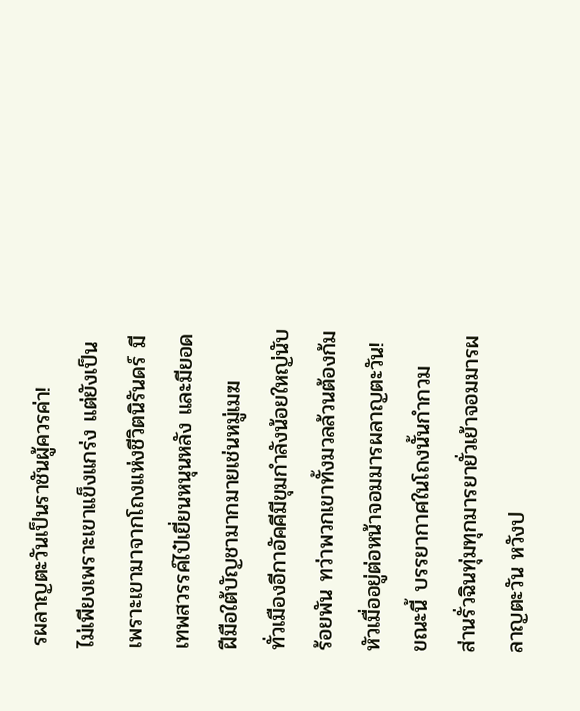รผลาญตะวันเป็นราชันผู้ควรค่า!
ไม่เพียงเพราะเขาแข็งแกร่ง แต่ยังเป็นเพราะเขามาจากโถงแห่งชีวิตนิรันดร์ มีเทพสวรรค์ไป๋เยี่ยนหนุนหลัง และมียอดฝีมือใต้บัญชามากมายเช่นหมู่เมฆ
ทั่วเมืองอีกาอัคคีมีขุมกำลังน้อยใหญ่นับร้อยพัน ทว่าพวกเขาทั้งมวลล้วนต้องก้มหัวเมื่ออยู่ต่อหน้าจอมมารผลาญตะวัน!
ขณะนี้ บรรยากาศในโถงนั้นกำกวม
ส่านรั่วฉินทุ่มทุกมารยายั่วเย้าจอมมารผลาญตะวัน หวังป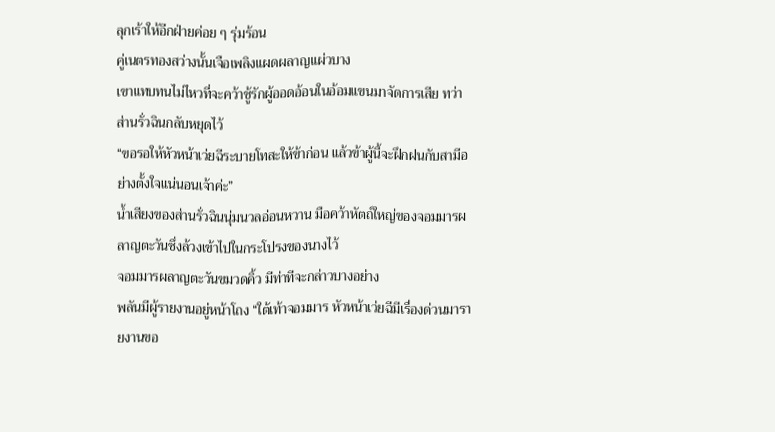ลุกเร้าให้อีกฝ่ายค่อย ๆ รุ่มร้อน
คู่เนตรทองสว่างนั้นเจือเพลิงแผดผลาญแผ่วบาง
เขาแทบทนไม่ไหวที่จะคว้าชู้รักผู้ออดอ้อนในอ้อมแขนมาจัดการเสีย ทว่าส่านรั่วฉินกลับหยุดไว้
“ขอรอให้หัวหน้าเว่ยฉีระบายโทสะให้ข้าก่อน แล้วข้าผู้นี้จะฝึกฝนกับสามีอย่างตั้งใจแน่นอนเจ้าค่ะ”
น้ำเสียงของส่านรั่วฉินนุ่มนวลอ่อนหวาน มือคว้าหัตถ์ใหญ่ของจอมมารผลาญตะวันซึ่งล้วงเข้าไปในกระโปรงของนางไว้
จอมมารผลาญตะวันขมวดคิ้ว มีท่าทีจะกล่าวบางอย่าง
พลันมีผู้รายงานอยู่หน้าโถง “ใต้เท้าจอมมาร หัวหน้าเว่ยฉีมีเรื่องด่วนมารายงานขอ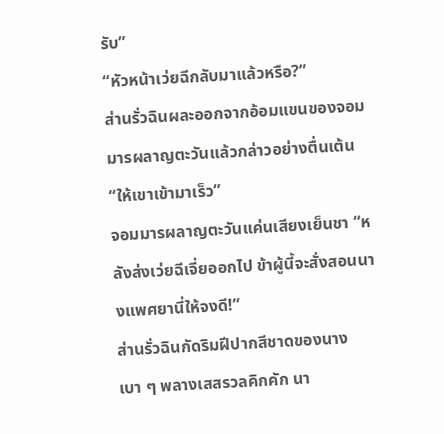รับ”
“หัวหน้าเว่ยฉีกลับมาแล้วหรือ?”
ส่านรั่วฉินผละออกจากอ้อมแขนของจอมมารผลาญตะวันแล้วกล่าวอย่างตื่นเต้น “ให้เขาเข้ามาเร็ว”
จอมมารผลาญตะวันแค่นเสียงเย็นชา “หลังส่งเว่ยฉีเจี่ยออกไป ข้าผู้นี้จะสั่งสอนนางแพศยานี่ให้จงดี!”
ส่านรั่วฉินกัดริมฝีปากสีชาดของนางเบา ๆ พลางเสสรวลคิกคัก นา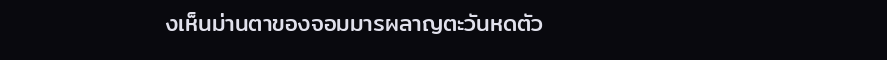งเห็นม่านตาของจอมมารผลาญตะวันหดตัว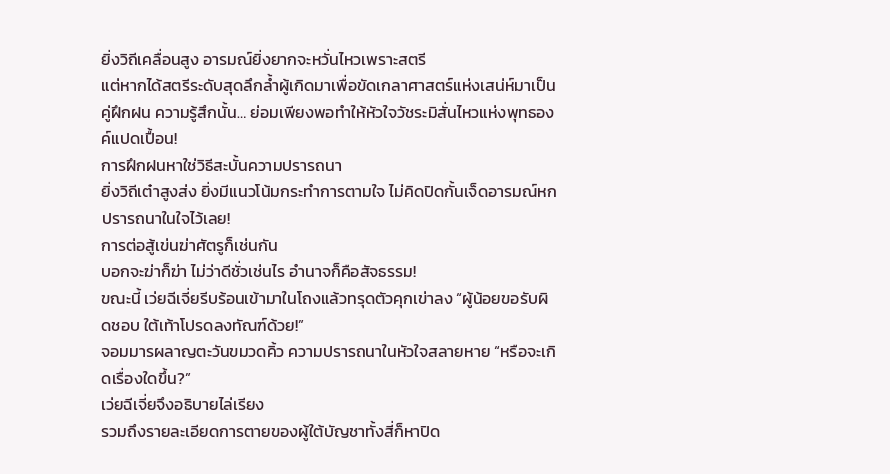ยิ่งวิถีเคลื่อนสูง อารมณ์ยิ่งยากจะหวั่นไหวเพราะสตรี
แต่หากได้สตรีระดับสุดลึกล้ำผู้เกิดมาเพื่อขัดเกลาศาสตร์แห่งเสน่ห์มาเป็นคู่ฝึกฝน ความรู้สึกนั้น… ย่อมเพียงพอทำให้หัวใจวัชระมิสั่นไหวแห่งพุทธองค์แปดเปื้อน!
การฝึกฝนหาใช่วิธีสะบั้นความปรารถนา
ยิ่งวิถีเต๋าสูงส่ง ยิ่งมีแนวโน้มกระทำการตามใจ ไม่คิดปิดกั้นเจ็ดอารมณ์หกปรารถนาในใจไว้เลย!
การต่อสู้เข่นฆ่าศัตรูก็เช่นกัน
บอกจะฆ่าก็ฆ่า ไม่ว่าดีชั่วเช่นไร อำนาจก็คือสัจธรรม!
ขณะนี้ เว่ยฉีเจี่ยรีบร้อนเข้ามาในโถงแล้วทรุดตัวคุกเข่าลง “ผู้น้อยขอรับผิดชอบ ใต้เท้าโปรดลงทัณฑ์ด้วย!”
จอมมารผลาญตะวันขมวดคิ้ว ความปรารถนาในหัวใจสลายหาย “หรือจะเกิดเรื่องใดขึ้น?”
เว่ยฉีเจี่ยจึงอธิบายไล่เรียง
รวมถึงรายละเอียดการตายของผู้ใต้บัญชาทั้งสี่ก็หาปิด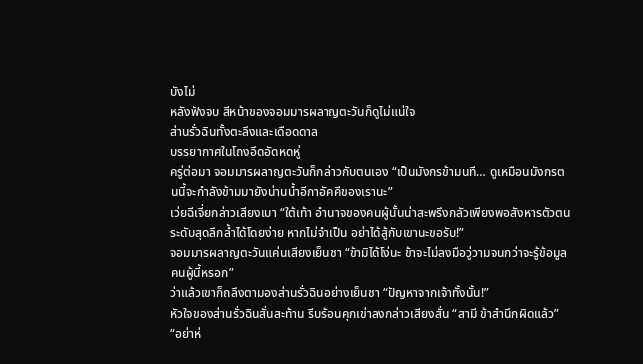บังไม่
หลังฟังจบ สีหน้าของจอมมารผลาญตะวันก็ดูไม่แน่ใจ
ส่านรั่วฉินทั้งตะลึงและเดือดดาล
บรรยากาศในโถงอึดอัดหดหู่
ครู่ต่อมา จอมมารผลาญตะวันก็กล่าวกับตนเอง “เป็นมังกรข้ามนที… ดูเหมือนมังกรตนนี้จะกำลังข้ามมายังน่านน้ำอีกาอัคคีของเรานะ”
เว่ยฉีเจี่ยกล่าวเสียงเบา “ใต้เท้า อำนาจของคนผู้นั้นน่าสะพรึงกลัวเพียงพอสังหารตัวตนระดับสุดลึกล้ำได้โดยง่าย หากไม่จำเป็น อย่าได้สู้กับเขานะขอรับ!”
จอมมารผลาญตะวันแค่นเสียงเย็นชา “ข้ามิได้โง่นะ ข้าจะไม่ลงมือวู่วามจนกว่าจะรู้ข้อมูลคนผู้นี้หรอก”
ว่าแล้วเขาก็ถลึงตามองส่านรั่วฉินอย่างเย็นชา “ปัญหาจากเจ้าทั้งนั้น!”
หัวใจของส่านรั่วฉินสั่นสะท้าน รีบร้อนคุกเข่าลงกล่าวเสียงสั่น “สามี ข้าสำนึกผิดแล้ว”
“อย่าห่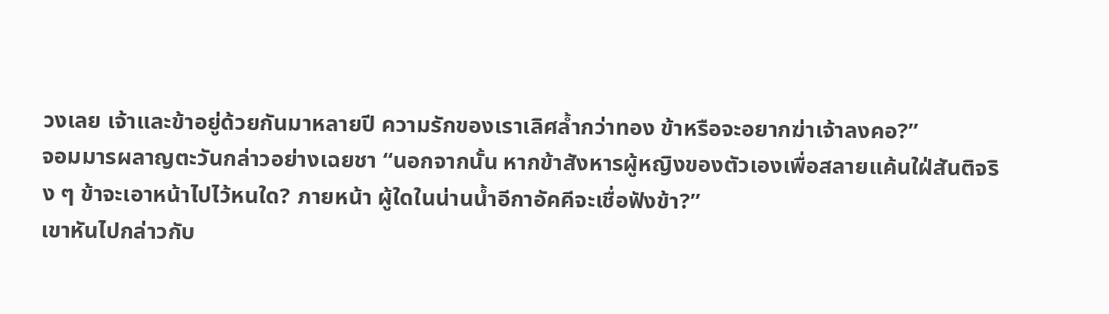วงเลย เจ้าและข้าอยู่ด้วยกันมาหลายปี ความรักของเราเลิศล้ำกว่าทอง ข้าหรือจะอยากฆ่าเจ้าลงคอ?”
จอมมารผลาญตะวันกล่าวอย่างเฉยชา “นอกจากนั้น หากข้าสังหารผู้หญิงของตัวเองเพื่อสลายแค้นใฝ่สันติจริง ๆ ข้าจะเอาหน้าไปไว้หนใด? ภายหน้า ผู้ใดในน่านน้ำอีกาอัคคีจะเชื่อฟังข้า?”
เขาหันไปกล่าวกับ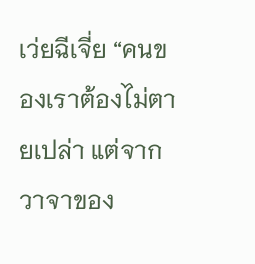เว่ยฉีเจี่ย “คนของเราต้องไม่ตายเปล่า แต่จากวาจาของ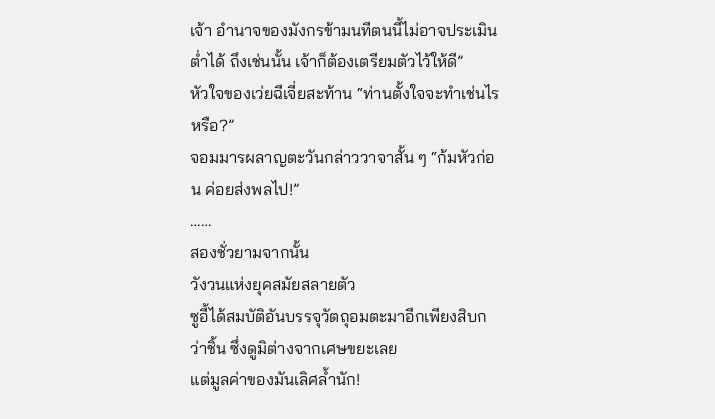เจ้า อำนาจของมังกรข้ามนทีตนนี้ไม่อาจประเมินต่ำได้ ถึงเช่นนั้น เจ้าก็ต้องเตรียมตัวไว้ให้ดี”
หัวใจของเว่ยฉีเจี่ยสะท้าน “ท่านตั้งใจจะทำเช่นไรหรือ?”
จอมมารผลาญตะวันกล่าววาจาสั้น ๆ “ก้มหัวก่อน ค่อยส่งพลไป!”
……
สองชั่วยามจากนั้น
วังวนแห่งยุคสมัยสลายตัว
ซูอี้ได้สมบัติอันบรรจุวัตถุอมตะมาอีกเพียงสิบกว่าชิ้น ซึ่งดูมิต่างจากเศษขยะเลย
แต่มูลค่าของมันเลิศล้ำนัก!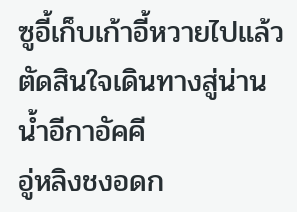ซูอี้เก็บเก้าอี้หวายไปแล้วตัดสินใจเดินทางสู่น่านน้ำอีกาอัคคี
อู่หลิงชงอดก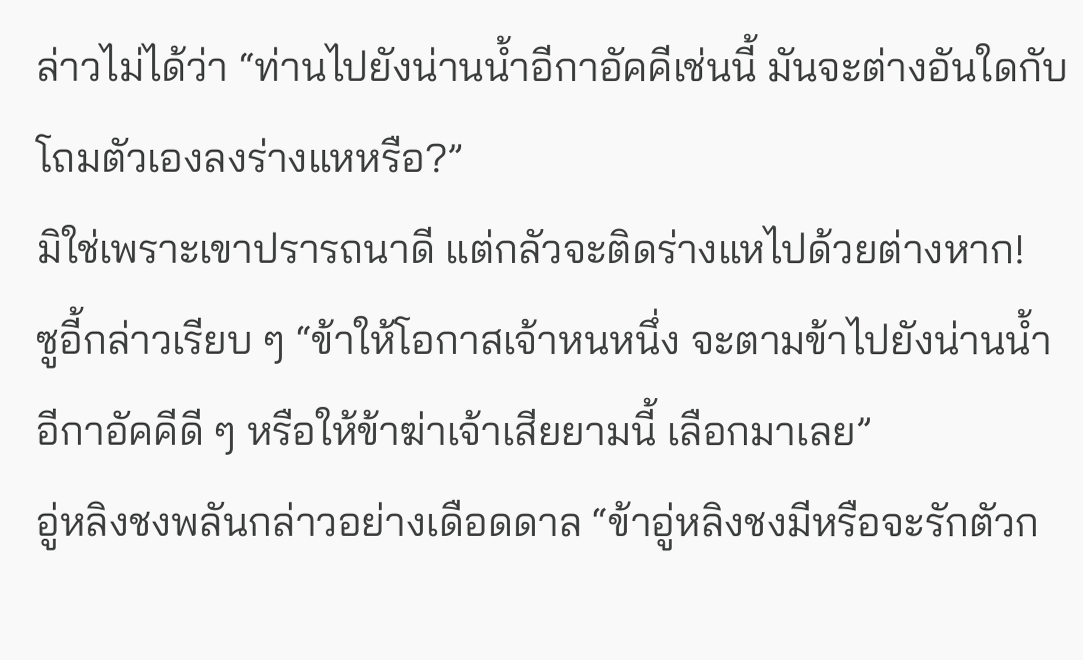ล่าวไม่ได้ว่า “ท่านไปยังน่านน้ำอีกาอัคคีเช่นนี้ มันจะต่างอันใดกับโถมตัวเองลงร่างแหหรือ?”
มิใช่เพราะเขาปรารถนาดี แต่กลัวจะติดร่างแหไปด้วยต่างหาก!
ซูอี้กล่าวเรียบ ๆ “ข้าให้โอกาสเจ้าหนหนึ่ง จะตามข้าไปยังน่านน้ำอีกาอัคคีดี ๆ หรือให้ข้าฆ่าเจ้าเสียยามนี้ เลือกมาเลย”
อู่หลิงชงพลันกล่าวอย่างเดือดดาล “ข้าอู่หลิงชงมีหรือจะรักตัวก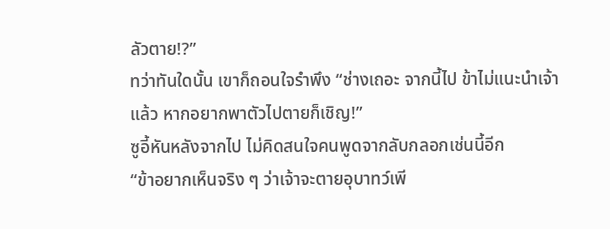ลัวตาย!?”
ทว่าทันใดนั้น เขาก็ถอนใจรำพึง “ช่างเถอะ จากนี้ไป ข้าไม่แนะนำเจ้าแล้ว หากอยากพาตัวไปตายก็เชิญ!”
ซูอี้หันหลังจากไป ไม่คิดสนใจคนพูดจากลับกลอกเช่นนี้อีก
“ข้าอยากเห็นจริง ๆ ว่าเจ้าจะตายอุบาทว์เพี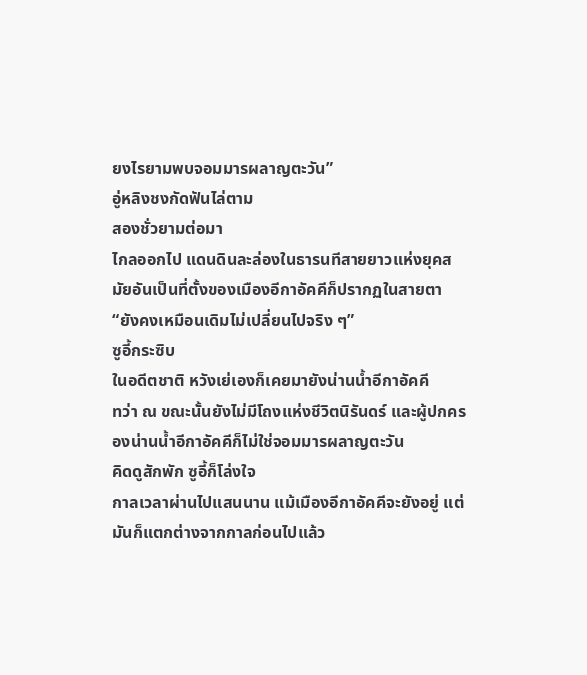ยงไรยามพบจอมมารผลาญตะวัน”
อู่หลิงชงกัดฟันไล่ตาม
สองชั่วยามต่อมา
ไกลออกไป แดนดินละล่องในธารนทีสายยาวแห่งยุคสมัยอันเป็นที่ตั้งของเมืองอีกาอัคคีก็ปรากฏในสายตา
“ยังคงเหมือนเดิมไม่เปลี่ยนไปจริง ๆ”
ซูอี้กระซิบ
ในอดีตชาติ หวังเย่เองก็เคยมายังน่านน้ำอีกาอัคคี
ทว่า ณ ขณะนั้นยังไม่มีโถงแห่งชีวิตนิรันดร์ และผู้ปกครองน่านน้ำอีกาอัคคีก็ไม่ใช่จอมมารผลาญตะวัน
คิดดูสักพัก ซูอี้ก็โล่งใจ
กาลเวลาผ่านไปแสนนาน แม้เมืองอีกาอัคคีจะยังอยู่ แต่มันก็แตกต่างจากกาลก่อนไปแล้ว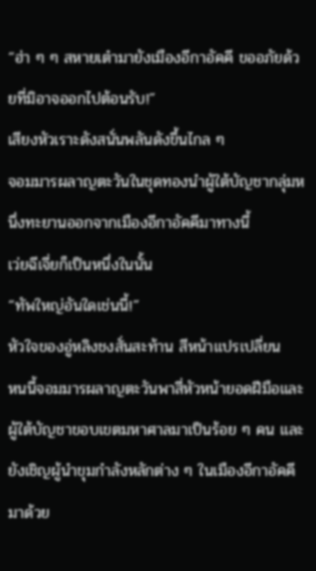“ฮ่า ๆ ๆ สหายเต๋ามายังเมืองอีกาอัคคี ขออภัยด้วยที่มิอาจออกไปต้อนรับ!”
เสียงหัวเราะดังสนั่นพลันดังขึ้นไกล ๆ
จอมมารผลาญตะวันในชุดทองนำผู้ใต้บัญชากลุ่มหนึ่งทะยานออกจากเมืองอีกาอัคคีมาทางนี้
เว่ยฉีเจี่ยก็เป็นหนึ่งในนั้น
“ทัพใหญ่อันใดเช่นนี้!”
หัวใจของอู่หลิงชงสั่นสะท้าน สีหน้าแปรเปลี่ยน
หนนี้จอมมารผลาญตะวันพาสี่หัวหน้ายอดฝีมือและผู้ใต้บัญชาขอบเขตมหาศาลมาเป็นร้อย ๆ คน และยังเชิญผู้นำขุมกำลังหลักต่าง ๆ ในเมืองอีกาอัคคีมาด้วย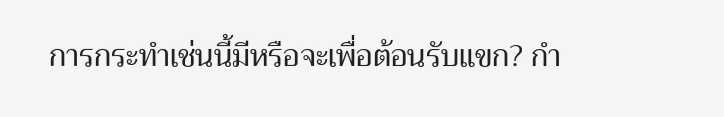การกระทำเช่นนี้มีหรือจะเพื่อต้อนรับแขก? กำ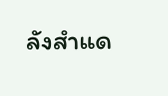ลังสำแด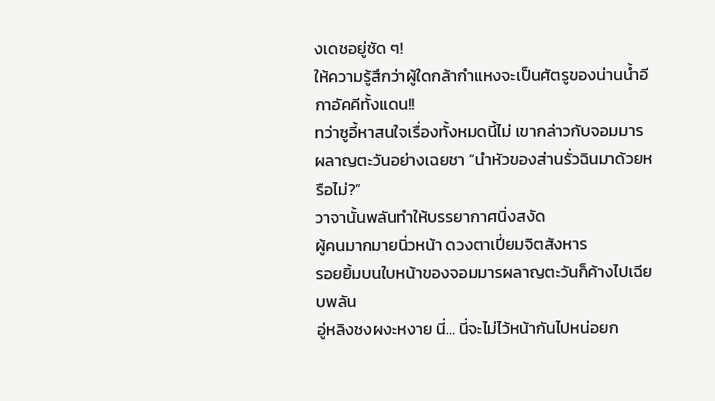งเดชอยู่ชัด ๆ!
ให้ความรู้สึกว่าผู้ใดกล้ากำแหงจะเป็นศัตรูของน่านน้ำอีกาอัคคีทั้งแดน!!
ทว่าซูอี้หาสนใจเรื่องทั้งหมดนี้ไม่ เขากล่าวกับจอมมารผลาญตะวันอย่างเฉยชา “นำหัวของส่านรั่วฉินมาด้วยหรือไม่?”
วาจานั้นพลันทำให้บรรยากาศนิ่งสงัด
ผู้คนมากมายนิ่วหน้า ดวงตาเปี่ยมจิตสังหาร
รอยยิ้มบนใบหน้าของจอมมารผลาญตะวันก็ค้างไปเฉียบพลัน
อู่หลิงชงผงะหงาย นี่… นี่จะไม่ไว้หน้ากันไปหน่อยก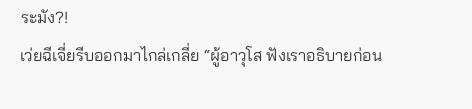ระมัง?!
เว่ยฉีเจี่ยรีบออกมาไกล่เกลี่ย “ผู้อาวุโส ฟังเราอธิบายก่อน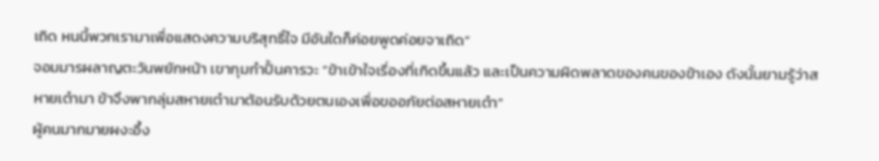เถิด หนนี้พวกเรามาเพื่อแสดงความบริสุทธิ์ใจ มีอันใดก็ค่อยพูดค่อยจาเถิด”
จอมมารผลาญตะวันพยักหน้า เขากุมกำปั้นคารวะ “ข้าเข้าใจเรื่องที่เกิดขึ้นแล้ว และเป็นความผิดพลาดของคนของข้าเอง ดังนั้นยามรู้ว่าสหายเต๋ามา ข้าจึงพากลุ่มสหายเต๋ามาต้อนรับด้วยตนเองเพื่อขออภัยต่อสหายเต๋า”
ผู้คนมากมายผงะอึ้ง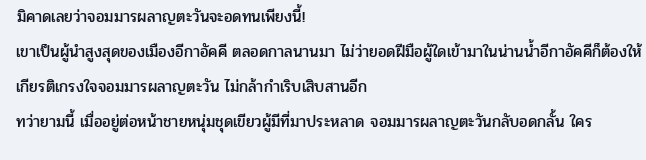มิคาดเลยว่าจอมมารผลาญตะวันจะอดทนเพียงนี้!
เขาเป็นผู้นำสูงสุดของเมืองอีกาอัคคี ตลอดกาลนานมา ไม่ว่ายอดฝีมือผู้ใดเข้ามาในน่านน้ำอีกาอัคคีก็ต้องให้เกียรติเกรงใจจอมมารผลาญตะวัน ไม่กล้ากำเริบเสิบสานอีก
ทว่ายามนี้ เมื่ออยู่ต่อหน้าชายหนุ่มชุดเขียวผู้มีที่มาประหลาด จอมมารผลาญตะวันกลับอดกลั้น ใคร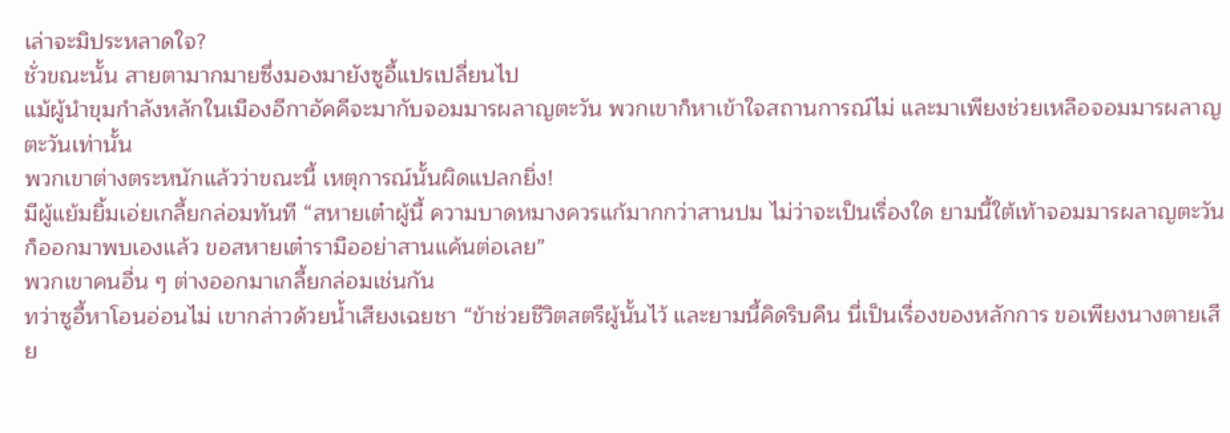เล่าจะมิประหลาดใจ?
ชั่วขณะนั้น สายตามากมายซึ่งมองมายังซูอี้แปรเปลี่ยนไป
แม้ผู้นำขุมกำลังหลักในเมืองอีกาอัคคีจะมากับจอมมารผลาญตะวัน พวกเขาก็หาเข้าใจสถานการณ์ไม่ และมาเพียงช่วยเหลือจอมมารผลาญตะวันเท่านั้น
พวกเขาต่างตระหนักแล้วว่าขณะนี้ เหตุการณ์นั้นผิดแปลกยิ่ง!
มีผู้แย้มยิ้มเอ่ยเกลี้ยกล่อมทันที “สหายเต๋าผู้นี้ ความบาดหมางควรแก้มากกว่าสานปม ไม่ว่าจะเป็นเรื่องใด ยามนี้ใต้เท้าจอมมารผลาญตะวันก็ออกมาพบเองแล้ว ขอสหายเต๋ารามืออย่าสานแค้นต่อเลย”
พวกเขาคนอื่น ๆ ต่างออกมาเกลี้ยกล่อมเช่นกัน
ทว่าซูอี้หาโอนอ่อนไม่ เขากล่าวด้วยน้ำเสียงเฉยชา “ข้าช่วยชีวิตสตรีผู้นั้นไว้ และยามนี้คิดริบคืน นี่เป็นเรื่องของหลักการ ขอเพียงนางตายเสีย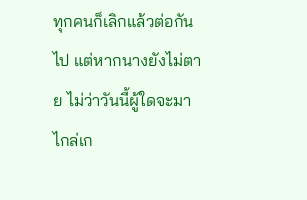ทุกคนก็เลิกแล้วต่อกันไป แต่หากนางยังไม่ตาย ไม่ว่าวันนี้ผู้ใดจะมาไกล่เก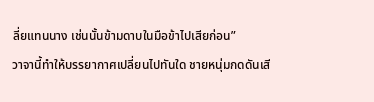ลี่ยแทนนาง เช่นนั้นข้ามดาบในมือข้าไปเสียก่อน”
วาจานี้ทำให้บรรยากาศเปลี่ยนไปทันใด ชายหนุ่มกดดันเสี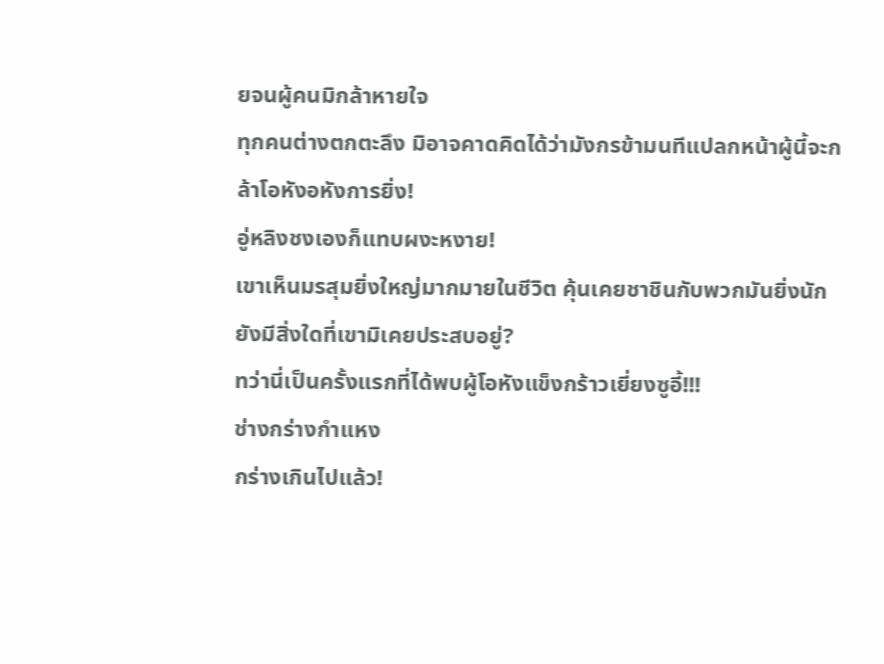ยจนผู้คนมิกล้าหายใจ
ทุกคนต่างตกตะลึง มิอาจคาดคิดได้ว่ามังกรข้ามนทีแปลกหน้าผู้นี้จะกล้าโอหังอหังการยิ่ง!
อู่หลิงชงเองก็แทบผงะหงาย!
เขาเห็นมรสุมยิ่งใหญ่มากมายในชีวิต คุ้นเคยชาชินกับพวกมันยิ่งนัก ยังมีสิ่งใดที่เขามิเคยประสบอยู่?
ทว่านี่เป็นครั้งแรกที่ได้พบผู้โอหังแข็งกร้าวเยี่ยงซูอี้!!!
ช่างกร่างกำแหง
กร่างเกินไปแล้ว!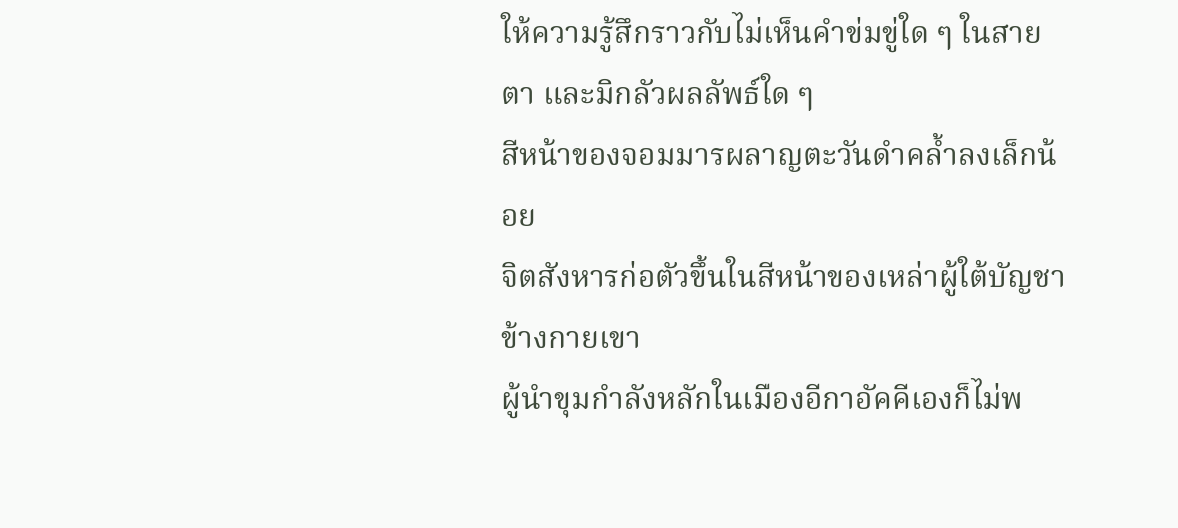ให้ความรู้สึกราวกับไม่เห็นคำข่มขู่ใด ๆ ในสายตา และมิกลัวผลลัพธ์ใด ๆ
สีหน้าของจอมมารผลาญตะวันดำคล้ำลงเล็กน้อย
จิตสังหารก่อตัวขึ้นในสีหน้าของเหล่าผู้ใต้บัญชาข้างกายเขา
ผู้นำขุมกำลังหลักในเมืองอีกาอัคคีเองก็ไม่พ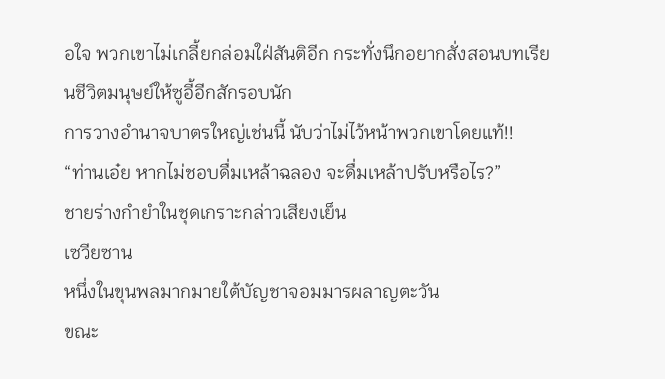อใจ พวกเขาไม่เกลี้ยกล่อมใฝ่สันติอีก กระทั่งนึกอยากสั่งสอนบทเรียนชีวิตมนุษย์ให้ซูอี้อีกสักรอบนัก
การวางอำนาจบาตรใหญ่เช่นนี้ นับว่าไม่ไว้หน้าพวกเขาโดยแท้!!
“ท่านเอ๋ย หากไม่ชอบดื่มเหล้าฉลอง จะดื่มเหล้าปรับหรือไร?”
ชายร่างกำยำในชุดเกราะกล่าวเสียงเย็น
เซวียซาน
หนึ่งในขุนพลมากมายใต้บัญชาจอมมารผลาญตะวัน
ขณะ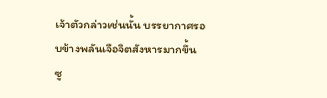เจ้าตัวกล่าวเช่นนั้น บรรยากาศรอบข้างพลันเจือจิตสังหารมากขึ้น
ซู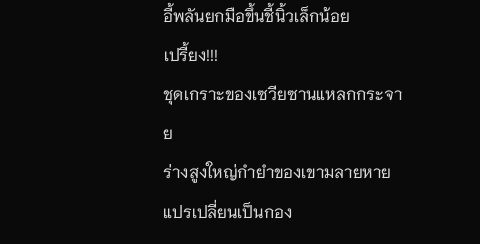อี้พลันยกมือขึ้นชี้นิ้วเล็กน้อย
เปรี้ยง!!!
ชุดเกราะของเซวียซานแหลกกระจาย
ร่างสูงใหญ่กำยำของเขามลายหาย แปรเปลี่ยนเป็นกอง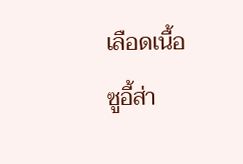เลือดเนื้อ
ซูอี้ส่า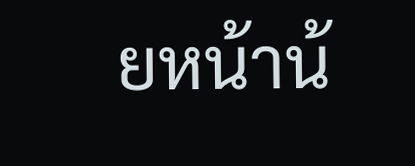ยหน้าน้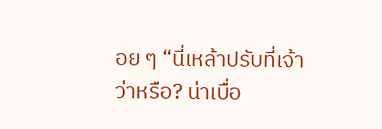อย ๆ “นี่เหล้าปรับที่เจ้าว่าหรือ? น่าเบื่อ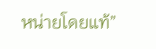หน่ายโดยแท้”